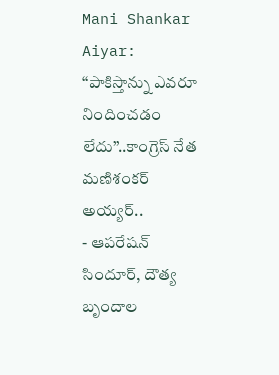Mani Shankar Aiyar: ‘‘పాకిస్తాన్ను ఎవరూ నిందించడం లేదు’’..కాంగ్రెస్ నేత మణిశంకర్ అయ్యర్..
- ఆపరేషన్ సిందూర్, దౌత్య బృందాల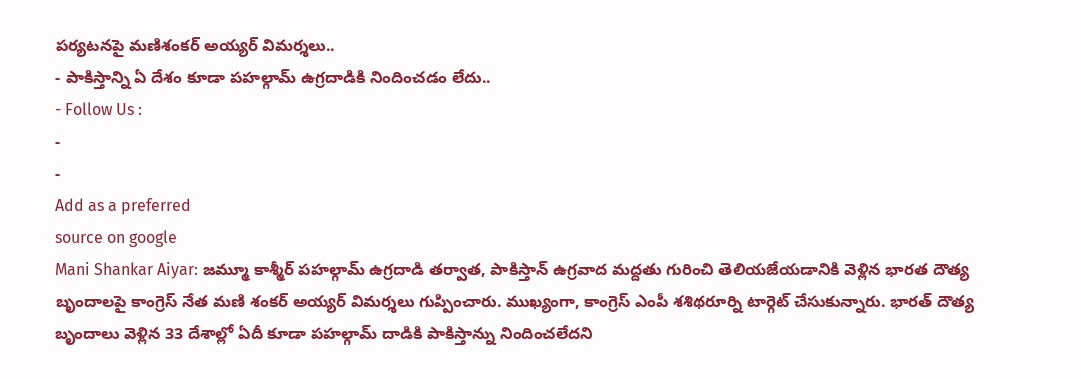పర్యటనపై మణిశంకర్ అయ్యర్ విమర్శలు..
- పాకిస్తాన్ని ఏ దేశం కూడా పహల్గామ్ ఉగ్రదాడికి నిందించడం లేదు..
- Follow Us :
-
-
Add as a preferred
source on google
Mani Shankar Aiyar: జమ్మూ కాశ్మీర్ పహల్గామ్ ఉగ్రదాడి తర్వాత, పాకిస్తాన్ ఉగ్రవాద మద్దతు గురించి తెలియజేయడానికి వెళ్లిన భారత దౌత్య బృందాలపై కాంగ్రెస్ నేత మణి శంకర్ అయ్యర్ విమర్శలు గుప్పించారు. ముఖ్యంగా, కాంగ్రెస్ ఎంపీ శశిథరూర్ని టార్గెట్ చేసుకున్నారు. భారత్ దౌత్య బృందాలు వెళ్లిన 33 దేశాల్లో ఏదీ కూడా పహల్గామ్ దాడికి పాకిస్తాన్ను నిందించలేదని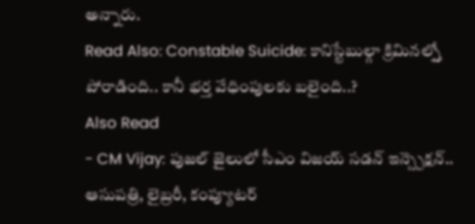అన్నారు.
Read Also: Constable Suicide: కానిస్టేబుల్గా క్రిమినల్స్తో పోరాడింది.. కానీ భర్త వేధింపులకు బలైంది..?
Also Read
- CM Vijay: పుజల్ జైలులో సీఎం విజయ్ సడన్ ఇన్స్పెక్షన్.. ఆసుపత్రి, లైబ్రరీ, కంప్యూటర్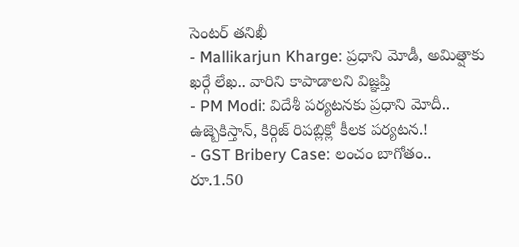సెంటర్ తనిఖీ
- Mallikarjun Kharge: ప్రధాని మోడీ, అమిత్షాకు ఖర్గే లేఖ.. వారిని కాపాడాలని విజ్ఞప్తి
- PM Modi: విదేశీ పర్యటనకు ప్రధాని మోదీ.. ఉజ్బెకిస్తాన్, కిర్గిజ్ రిపబ్లిక్లో కీలక పర్యటన.!
- GST Bribery Case: లంచం బాగోతం.. రూ.1.50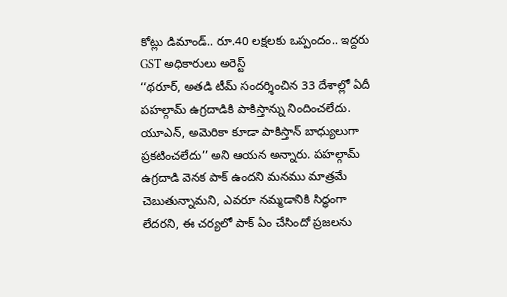కోట్లు డిమాండ్.. రూ.40 లక్షలకు ఒప్పందం.. ఇద్దరు GST అధికారులు అరెస్ట్
‘‘థరూర్, అతడి టీమ్ సందర్శించిన 33 దేశాల్లో ఏదీ పహల్గామ్ ఉగ్రదాడికి పాకిస్తాన్ను నిందించలేదు. యూఎన్, అమెరికా కూడా పాకిస్తాన్ బాధ్యులుగా ప్రకటించలేదు’’ అని ఆయన అన్నారు. పహల్గామ్ ఉగ్రదాడి వెనక పాక్ ఉందని మనము మాత్రమే చెబుతున్నామని, ఎవరూ నమ్మడానికి సిద్ధంగా లేదరని, ఈ చర్యలో పాక్ ఏం చేసిందో ప్రజలను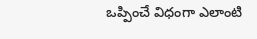ఒప్పించే విధంగా ఎలాంటి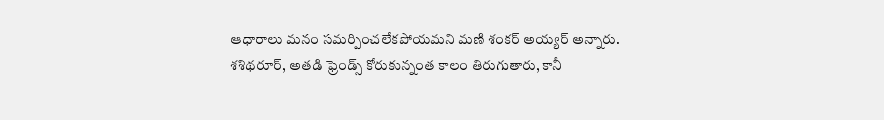ఆధారాలు మనం సమర్పించలేకపోయమని మణి శంకర్ అయ్యర్ అన్నారు.
శశిథరూర్, అతడి ఫ్రెండ్స్ కోరుకున్నంత కాలం తిరుగుతారు, కానీ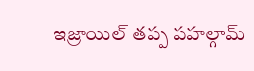ఇజ్రాయిల్ తప్ప పహల్గామ్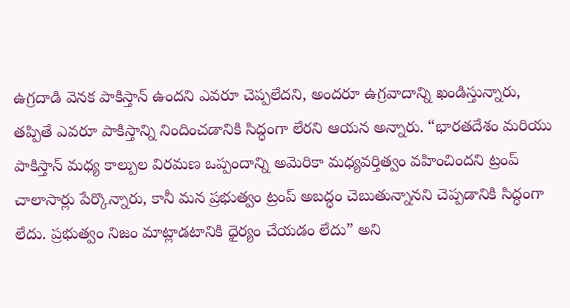ఉగ్రదాడి వెనక పాకిస్తాన్ ఉందని ఎవరూ చెప్పలేదని, అందరూ ఉగ్రవాదాన్ని ఖండిస్తున్నారు, తప్పితే ఎవరూ పాకిస్తాన్ని నిందించడానికి సిద్ధంగా లేరని ఆయన అన్నారు. “భారతదేశం మరియు పాకిస్తాన్ మధ్య కాల్పుల విరమణ ఒప్పందాన్ని అమెరికా మధ్యవర్తిత్వం వహించిందని ట్రంప్ చాలాసార్లు పేర్కొన్నారు, కానీ మన ప్రభుత్వం ట్రంప్ అబద్ధం చెబుతున్నానని చెప్పడానికి సిద్ధంగా లేదు. ప్రభుత్వం నిజం మాట్లాడటానికి ధైర్యం చేయడం లేదు” అని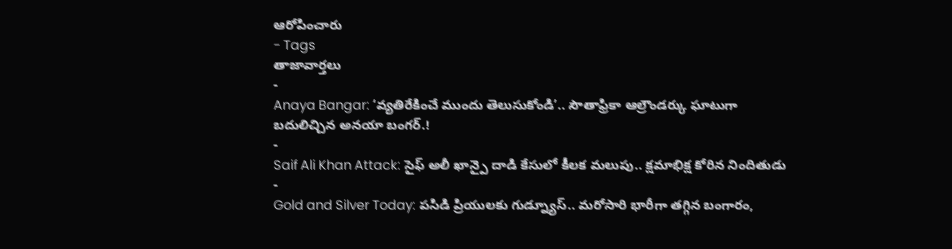ఆరోపించారు
- Tags
తాజావార్తలు
-
Anaya Bangar: ‘వ్యతిరేకించే ముందు తెలుసుకోండి’.. సౌతాఫ్రికా ఆల్రౌండర్కు ఘాటుగా బదులిచ్చిన అనయా బంగర్.!
-
Saif Ali Khan Attack: సైఫ్ అలీ ఖాన్పై దాడి కేసులో కీలక మలుపు.. క్షమాభిక్ష కోరిన నిందితుడు
-
Gold and Silver Today: పసిడి ప్రియులకు గుడ్న్యూస్.. మరోసారి భారీగా తగ్గిన బంగారం,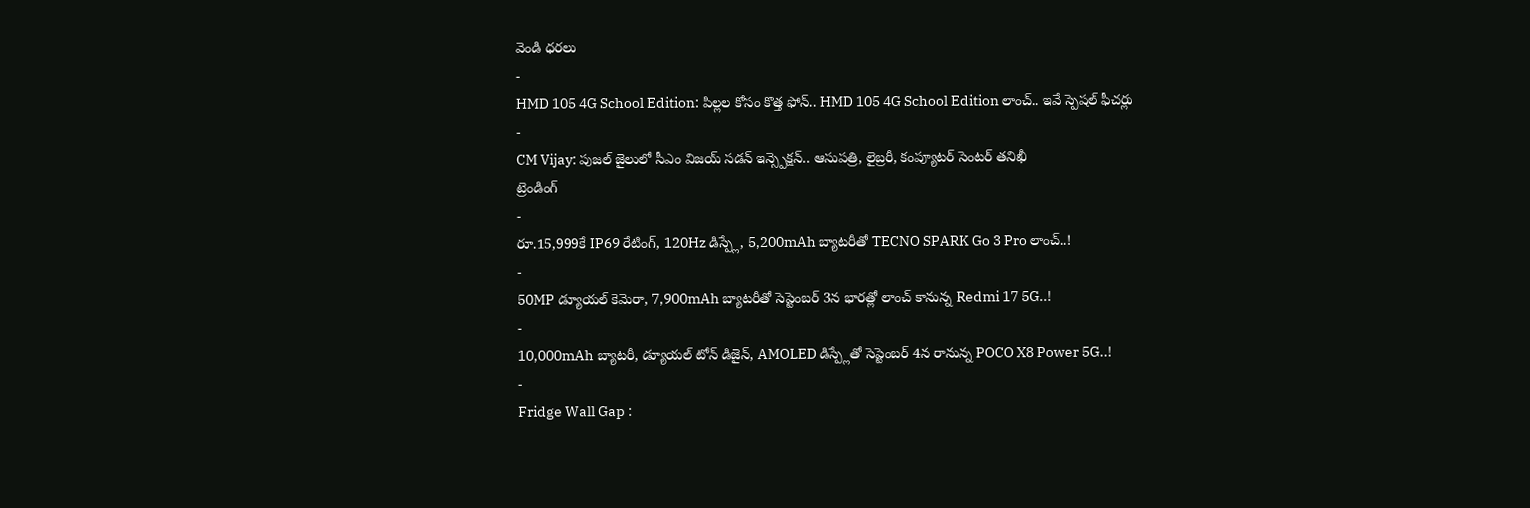వెండి ధరలు
-
HMD 105 4G School Edition: పిల్లల కోసం కొత్త ఫోన్.. HMD 105 4G School Edition లాంచ్.. ఇవే స్పెషల్ ఫీచర్లు
-
CM Vijay: పుజల్ జైలులో సీఎం విజయ్ సడన్ ఇన్స్పెక్షన్.. ఆసుపత్రి, లైబ్రరీ, కంప్యూటర్ సెంటర్ తనిఖీ
ట్రెండింగ్
-
రూ.15,999కే IP69 రేటింగ్, 120Hz డిస్ప్లే, 5,200mAh బ్యాటరీతో TECNO SPARK Go 3 Pro లాంచ్..!
-
50MP డ్యూయల్ కెమెరా, 7,900mAh బ్యాటరీతో సెప్టెంబర్ 3న భారత్లో లాంచ్ కానున్న Redmi 17 5G..!
-
10,000mAh బ్యాటరీ, డ్యూయల్ టోన్ డిజైన్, AMOLED డిస్ప్లేతో సెప్టెంబర్ 4న రానున్న POCO X8 Power 5G..!
-
Fridge Wall Gap :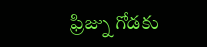ఫ్రిజ్ను గోడకు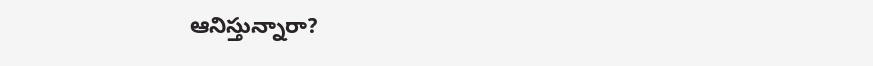ఆనిస్తున్నారా?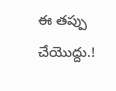ఈ తప్పు చేయొద్దు.!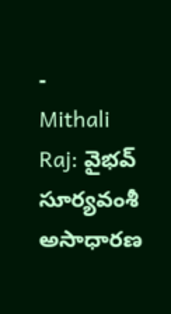-
Mithali Raj: వైభవ్ సూర్యవంశీ అసాధారణ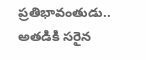ప్రతిభావంతుడు.. అతడికి సరైన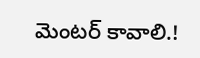మెంటర్ కావాలి.!